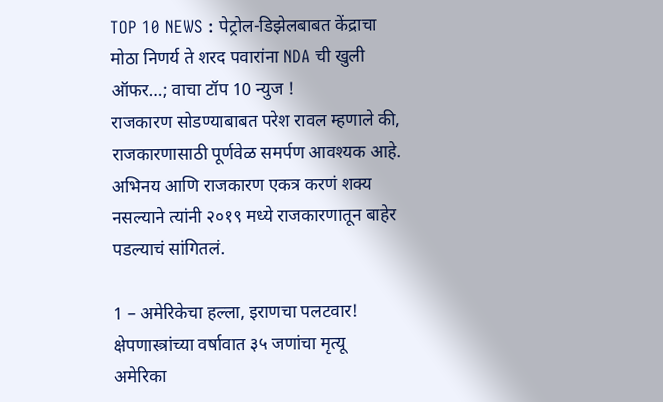TOP 10 NEWS : पेट्रोल-डिझेलबाबत केंद्राचा मोठा निणर्य ते शरद पवारांना NDA ची खुली ऑफर…; वाचा टॉप 10 न्युज !
राजकारण सोडण्याबाबत परेश रावल म्हणाले की, राजकारणासाठी पूर्णवेळ समर्पण आवश्यक आहे. अभिनय आणि राजकारण एकत्र करणं शक्य नसल्याने त्यांनी २०१९ मध्ये राजकारणातून बाहेर पडल्याचं सांगितलं.

1 – अमेरिकेचा हल्ला, इराणचा पलटवार! क्षेपणास्त्रांच्या वर्षावात ३५ जणांचा मृत्यू
अमेरिका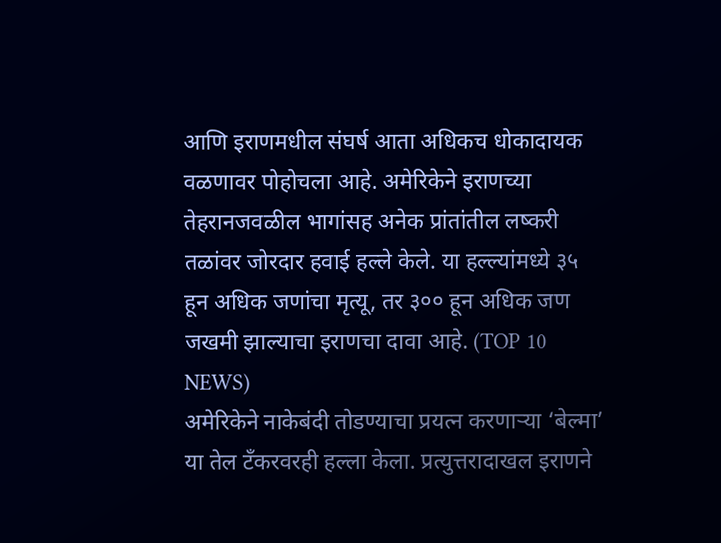आणि इराणमधील संघर्ष आता अधिकच धोकादायक वळणावर पोहोचला आहे. अमेरिकेने इराणच्या तेहरानजवळील भागांसह अनेक प्रांतांतील लष्करी तळांवर जोरदार हवाई हल्ले केले. या हल्ल्यांमध्ये ३५ हून अधिक जणांचा मृत्यू, तर ३०० हून अधिक जण जखमी झाल्याचा इराणचा दावा आहे. (TOP 10 NEWS)
अमेरिकेने नाकेबंदी तोडण्याचा प्रयत्न करणाऱ्या ‘बेल्मा’ या तेल टँकरवरही हल्ला केला. प्रत्युत्तरादाखल इराणने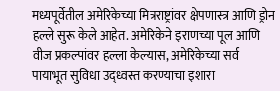मध्यपूर्वेतील अमेरिकेच्या मित्रराष्ट्रांवर क्षेपणास्त्र आणि ड्रोन हल्ले सुरू केले आहेत. अमेरिकेने इराणच्या पूल आणि वीज प्रकल्पांवर हल्ला केल्यास, अमेरिकेच्या सर्व पायाभूत सुविधा उद्ध्वस्त करण्याचा इशारा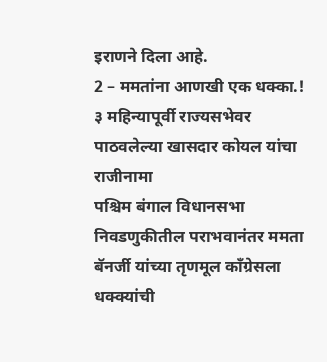इराणने दिला आहे.
2 – ममतांना आणखी एक धक्का.! ३ महिन्यापूर्वी राज्यसभेवर पाठवलेल्या खासदार कोयल यांचा राजीनामा
पश्चिम बंगाल विधानसभा निवडणुकीतील पराभवानंतर ममता बॅनर्जी यांच्या तृणमूल काँग्रेसला धक्क्यांची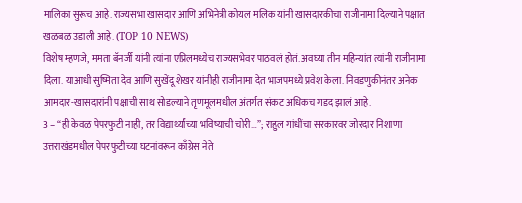मालिका सुरूच आहे. राज्यसभा खासदार आणि अभिनेत्री कोयल मलिक यांनी खासदारकीचा राजीनामा दिल्याने पक्षात खळबळ उडाली आहे. (TOP 10 NEWS)
विशेष म्हणजे, ममता बॅनर्जी यांनी त्यांना एप्रिलमध्येच राज्यसभेवर पाठवलं होतं. अवघ्या तीन महिन्यांत त्यांनी राजीनामा दिला. याआधी सुष्मिता देव आणि सुखेंदू शेखर यांनीही राजीनामा देत भाजपमध्ये प्रवेश केला. निवडणुकीनंतर अनेक आमदार-खासदारांनी पक्षाची साथ सोडल्याने तृणमूलमधील अंतर्गत संकट अधिकच गडद झालं आहे.
3 – “ही केवळ पेपरफुटी नाही, तर विद्यार्थ्यांच्या भविष्याची चोरी…”; राहुल गांधींचा सरकारवर जोरदार निशाणा
उत्तराखंडमधील पेपरफुटीच्या घटनांवरून काँग्रेस नेते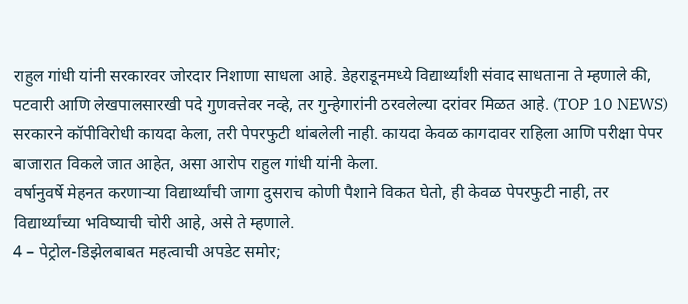राहुल गांधी यांनी सरकारवर जोरदार निशाणा साधला आहे. डेहराडूनमध्ये विद्यार्थ्यांशी संवाद साधताना ते म्हणाले की, पटवारी आणि लेखपालसारखी पदे गुणवत्तेवर नव्हे, तर गुन्हेगारांनी ठरवलेल्या दरांवर मिळत आहे. (TOP 10 NEWS)
सरकारने कॉपीविरोधी कायदा केला, तरी पेपरफुटी थांबलेली नाही. कायदा केवळ कागदावर राहिला आणि परीक्षा पेपर बाजारात विकले जात आहेत, असा आरोप राहुल गांधी यांनी केला.
वर्षानुवर्षे मेहनत करणाऱ्या विद्यार्थ्यांची जागा दुसराच कोणी पैशाने विकत घेतो, ही केवळ पेपरफुटी नाही, तर विद्यार्थ्यांच्या भविष्याची चोरी आहे, असे ते म्हणाले.
4 – पेट्रोल-डिझेलबाबत महत्वाची अपडेट समोर;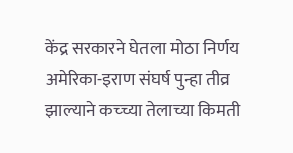केंद्र सरकारने घेतला मोठा निर्णय
अमेरिका-इराण संघर्ष पुन्हा तीव्र झाल्याने कच्च्या तेलाच्या किमती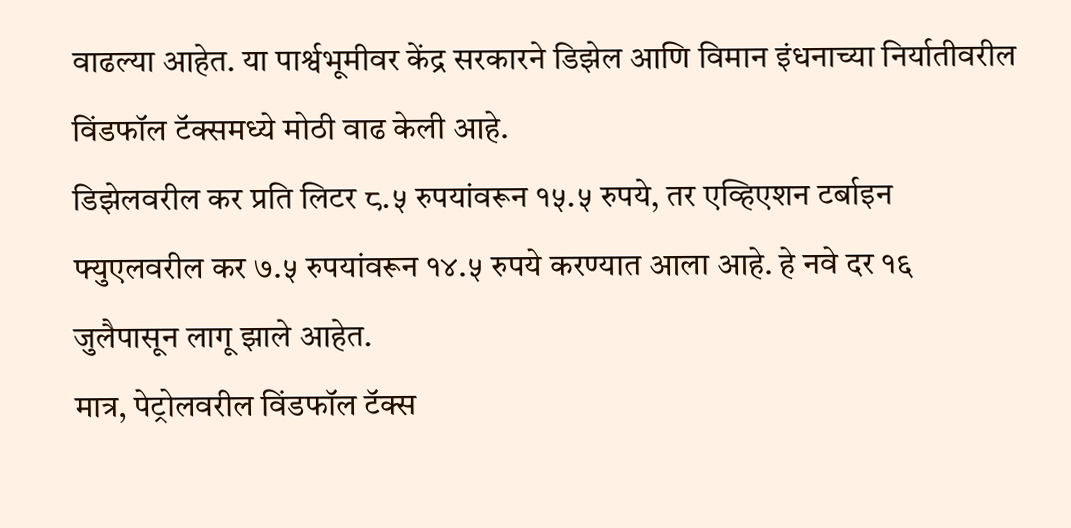वाढल्या आहेत. या पार्श्वभूमीवर केंद्र सरकारने डिझेल आणि विमान इंधनाच्या निर्यातीवरील विंडफॉल टॅक्समध्ये मोठी वाढ केली आहे.
डिझेलवरील कर प्रति लिटर ८.५ रुपयांवरून १५.५ रुपये, तर एव्हिएशन टर्बाइन फ्युएलवरील कर ७.५ रुपयांवरून १४.५ रुपये करण्यात आला आहे. हे नवे दर १६ जुलैपासून लागू झाले आहेत.
मात्र, पेट्रोलवरील विंडफॉल टॅक्स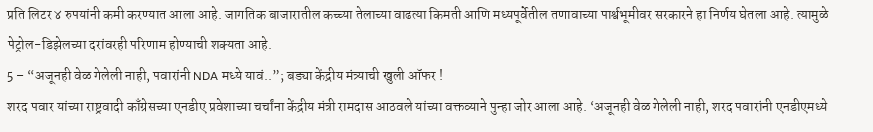प्रति लिटर ४ रुपयांनी कमी करण्यात आला आहे. जागतिक बाजारातील कच्च्या तेलाच्या वाढत्या किमती आणि मध्यपूर्वेतील तणावाच्या पार्श्वभूमीवर सरकारने हा निर्णय घेतला आहे. त्यामुळे पेट्रोल-डिझेलच्या दरांवरही परिणाम होण्याची शक्यता आहे.
5 – “अजूनही वेळ गेलेली नाही, पवारांनी NDA मध्ये यावं..”; बड्या केंद्रीय मंत्र्याची खुली ऑफर !
शरद पवार यांच्या राष्ट्रवादी काँग्रेसच्या एनडीए प्रवेशाच्या चर्चांना केंद्रीय मंत्री रामदास आठवले यांच्या वक्तव्याने पुन्हा जोर आला आहे. ‘अजूनही वेळ गेलेली नाही, शरद पवारांनी एनडीएमध्ये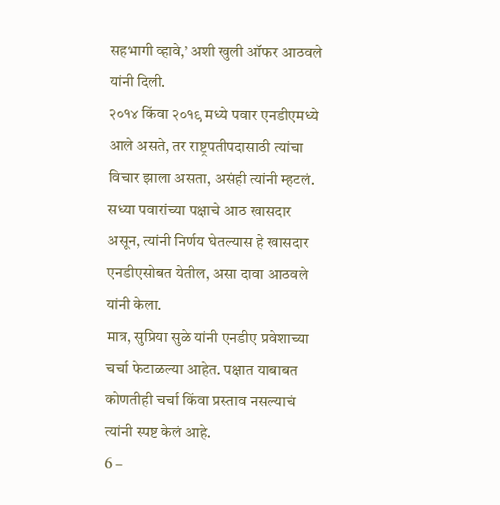सहभागी व्हावे,’ अशी खुली ऑफर आठवले यांनी दिली.
२०१४ किंवा २०१९ मध्ये पवार एनडीएमध्ये आले असते, तर राष्ट्रपतीपदासाठी त्यांचा विचार झाला असता, असंही त्यांनी म्हटलं. सध्या पवारांच्या पक्षाचे आठ खासदार असून, त्यांनी निर्णय घेतल्यास हे खासदार एनडीएसोबत येतील, असा दावा आठवले यांनी केला.
मात्र, सुप्रिया सुळे यांनी एनडीए प्रवेशाच्या चर्चा फेटाळल्या आहेत. पक्षात याबाबत कोणतीही चर्चा किंवा प्रस्ताव नसल्याचं त्यांनी स्पष्ट केलं आहे.
6 –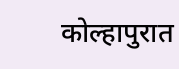कोल्हापुरात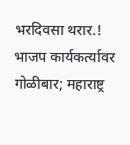भरदिवसा थरार.! भाजप कार्यकर्त्यावर गोळीबार; महाराष्ट्र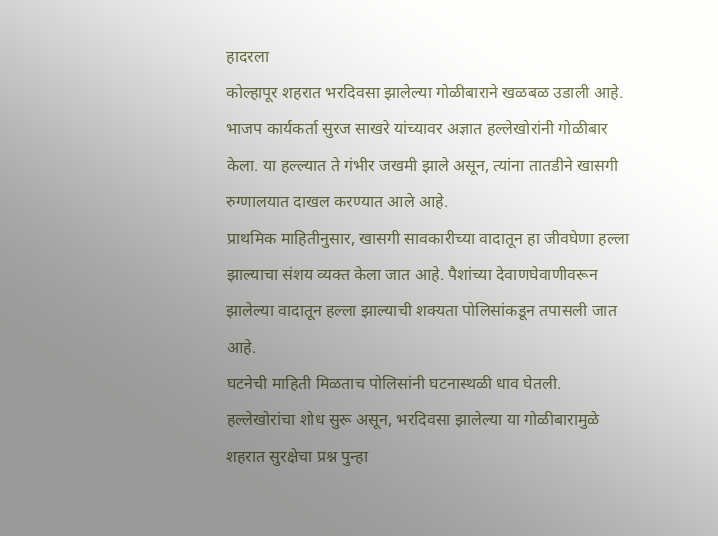हादरला
कोल्हापूर शहरात भरदिवसा झालेल्या गोळीबाराने खळबळ उडाली आहे. भाजप कार्यकर्ता सुरज साखरे यांच्यावर अज्ञात हल्लेखोरांनी गोळीबार केला. या हल्ल्यात ते गंभीर जखमी झाले असून, त्यांना तातडीने खासगी रुग्णालयात दाखल करण्यात आले आहे.
प्राथमिक माहितीनुसार, खासगी सावकारीच्या वादातून हा जीवघेणा हल्ला झाल्याचा संशय व्यक्त केला जात आहे. पैशांच्या देवाणघेवाणीवरून झालेल्या वादातून हल्ला झाल्याची शक्यता पोलिसांकडून तपासली जात आहे.
घटनेची माहिती मिळताच पोलिसांनी घटनास्थळी धाव घेतली. हल्लेखोरांचा शोध सुरू असून, भरदिवसा झालेल्या या गोळीबारामुळे शहरात सुरक्षेचा प्रश्न पुन्हा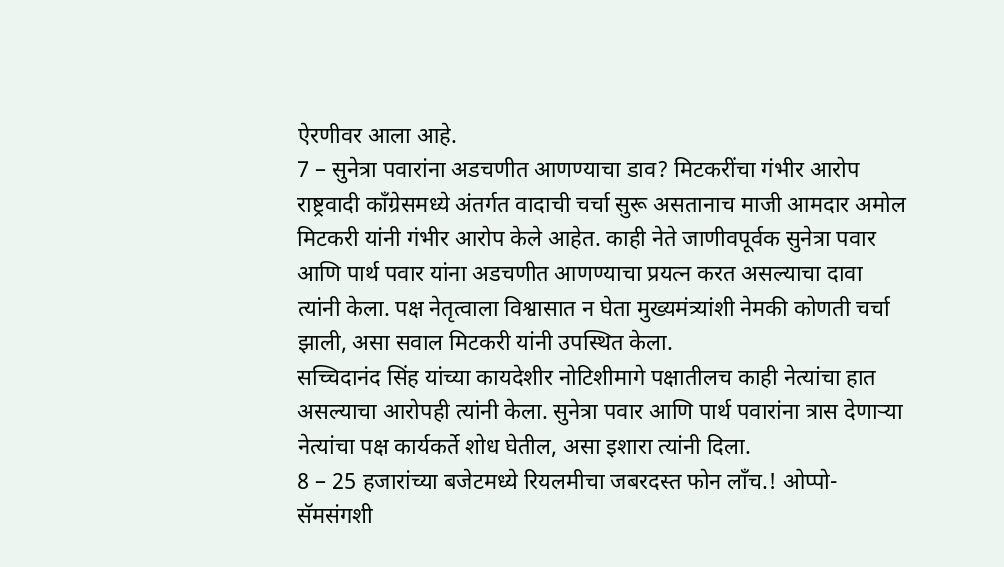ऐरणीवर आला आहे.
7 – सुनेत्रा पवारांना अडचणीत आणण्याचा डाव? मिटकरींचा गंभीर आरोप
राष्ट्रवादी काँग्रेसमध्ये अंतर्गत वादाची चर्चा सुरू असतानाच माजी आमदार अमोल मिटकरी यांनी गंभीर आरोप केले आहेत. काही नेते जाणीवपूर्वक सुनेत्रा पवार आणि पार्थ पवार यांना अडचणीत आणण्याचा प्रयत्न करत असल्याचा दावा त्यांनी केला. पक्ष नेतृत्वाला विश्वासात न घेता मुख्यमंत्र्यांशी नेमकी कोणती चर्चा झाली, असा सवाल मिटकरी यांनी उपस्थित केला.
सच्चिदानंद सिंह यांच्या कायदेशीर नोटिशीमागे पक्षातीलच काही नेत्यांचा हात असल्याचा आरोपही त्यांनी केला. सुनेत्रा पवार आणि पार्थ पवारांना त्रास देणाऱ्या नेत्यांचा पक्ष कार्यकर्ते शोध घेतील, असा इशारा त्यांनी दिला.
8 – 25 हजारांच्या बजेटमध्ये रियलमीचा जबरदस्त फोन लॉंच.! ओप्पो-सॅमसंगशी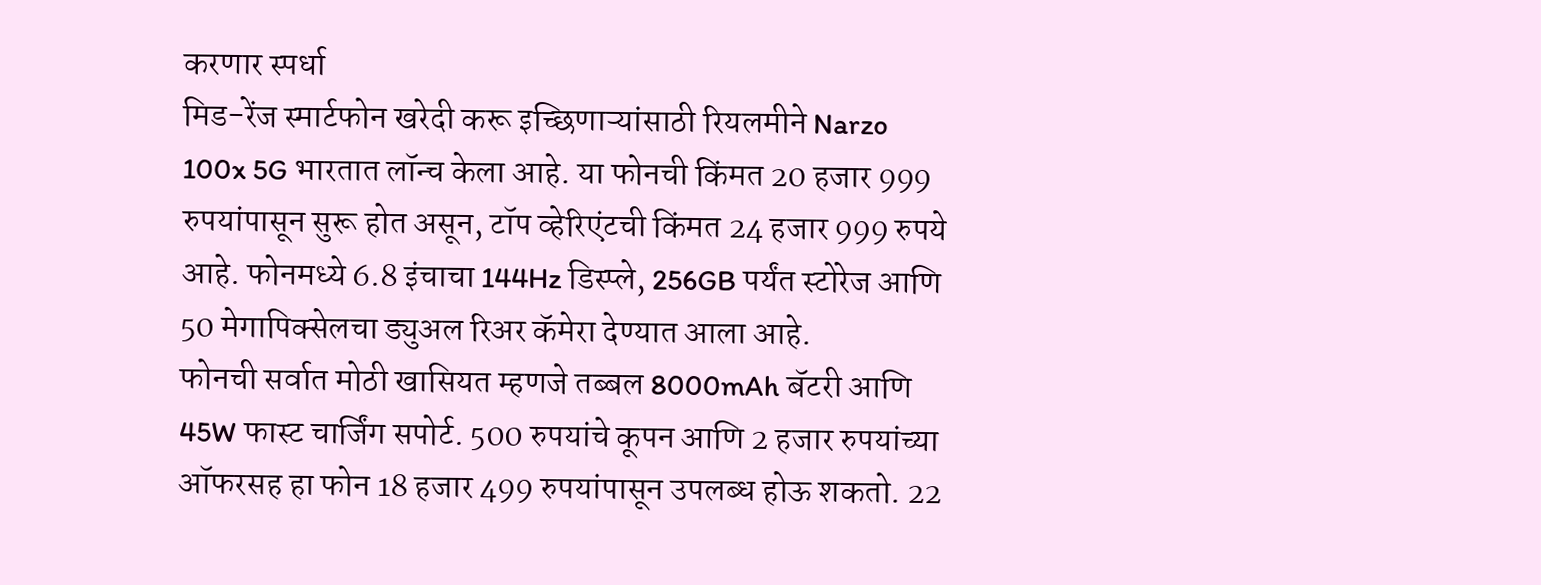करणार स्पर्धा
मिड-रेंज स्मार्टफोन खरेदी करू इच्छिणाऱ्यांसाठी रियलमीने Narzo 100x 5G भारतात लॉन्च केला आहे. या फोनची किंमत 20 हजार 999 रुपयांपासून सुरू होत असून, टॉप व्हेरिएंटची किंमत 24 हजार 999 रुपये आहे. फोनमध्ये 6.8 इंचाचा 144Hz डिस्प्ले, 256GB पर्यंत स्टोरेज आणि 50 मेगापिक्सेलचा ड्युअल रिअर कॅमेरा देण्यात आला आहे.
फोनची सर्वात मोठी खासियत म्हणजे तब्बल 8000mAh बॅटरी आणि 45W फास्ट चार्जिंग सपोर्ट. 500 रुपयांचे कूपन आणि 2 हजार रुपयांच्या ऑफरसह हा फोन 18 हजार 499 रुपयांपासून उपलब्ध होऊ शकतो. 22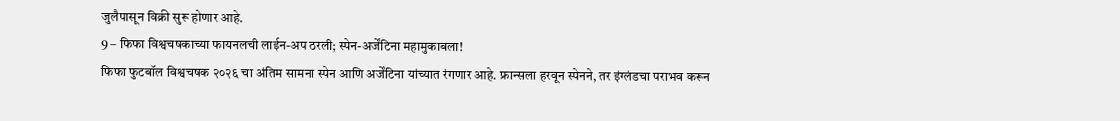जुलैपासून विक्री सुरू होणार आहे.
9 – फिफा विश्वचषकाच्या फायनलची लाईन-अप ठरली; स्पेन-अर्जेंटिना महामुकाबला!
फिफा फुटबॉल विश्वचषक २०२६ चा अंतिम सामना स्पेन आणि अर्जेंटिना यांच्यात रंगणार आहे. फ्रान्सला हरवून स्पेनने, तर इंग्लंडचा पराभव करून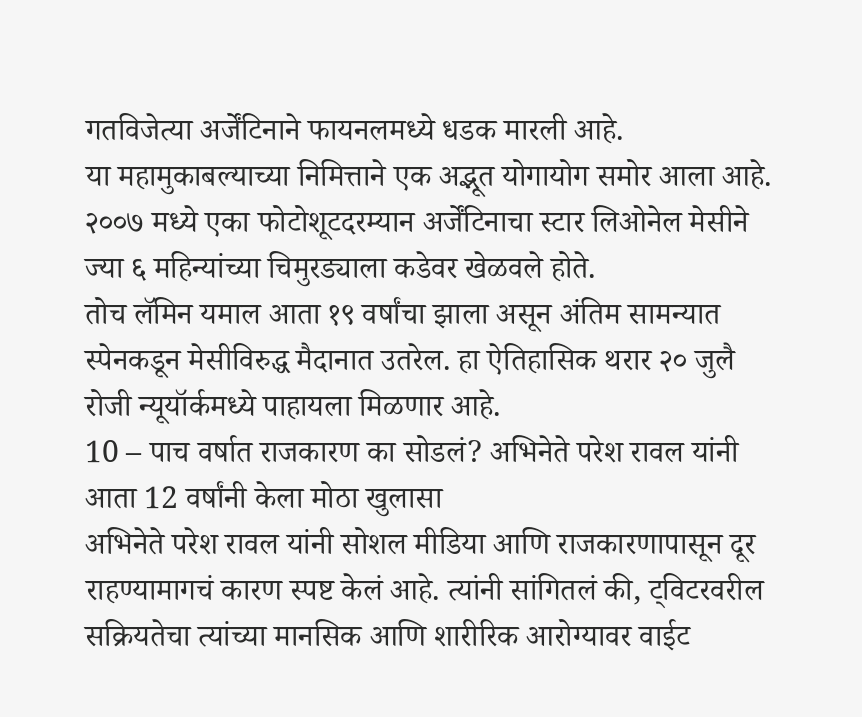गतविजेत्या अर्जेंटिनाने फायनलमध्ये धडक मारली आहे.
या महामुकाबल्याच्या निमित्ताने एक अद्भूत योगायोग समोर आला आहे. २००७ मध्ये एका फोटोशूटदरम्यान अर्जेंटिनाचा स्टार लिओनेल मेसीने ज्या ६ महिन्यांच्या चिमुरड्याला कडेवर खेळवले होते.
तोच लॅमिन यमाल आता १९ वर्षांचा झाला असून अंतिम सामन्यात स्पेनकडून मेसीविरुद्ध मैदानात उतरेल. हा ऐतिहासिक थरार २० जुलै रोजी न्यूयॉर्कमध्ये पाहायला मिळणार आहे.
10 – पाच वर्षात राजकारण का सोडलं? अभिनेते परेश रावल यांनी आता 12 वर्षांनी केला मोठा खुलासा
अभिनेते परेश रावल यांनी सोशल मीडिया आणि राजकारणापासून दूर राहण्यामागचं कारण स्पष्ट केलं आहे. त्यांनी सांगितलं की, ट्विटरवरील सक्रियतेचा त्यांच्या मानसिक आणि शारीरिक आरोग्यावर वाईट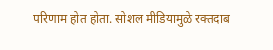परिणाम होत होता. सोशल मीडियामुळे रक्तदाब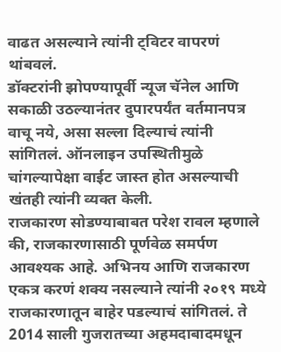वाढत असल्याने त्यांनी ट्विटर वापरणं थांबवलं.
डॉक्टरांनी झोपण्यापूर्वी न्यूज चॅनेल आणि सकाळी उठल्यानंतर दुपारपर्यंत वर्तमानपत्र वाचू नये, असा सल्ला दिल्याचं त्यांनी सांगितलं. ऑनलाइन उपस्थितीमुळे चांगल्यापेक्षा वाईट जास्त होत असल्याची खंतही त्यांनी व्यक्त केली.
राजकारण सोडण्याबाबत परेश रावल म्हणाले की, राजकारणासाठी पूर्णवेळ समर्पण आवश्यक आहे. अभिनय आणि राजकारण एकत्र करणं शक्य नसल्याने त्यांनी २०१९ मध्ये राजकारणातून बाहेर पडल्याचं सांगितलं. ते 2014 साली गुजरातच्या अहमदाबादमधून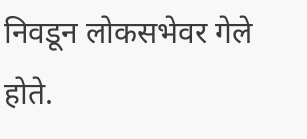निवडून लोकसभेवर गेले होते.